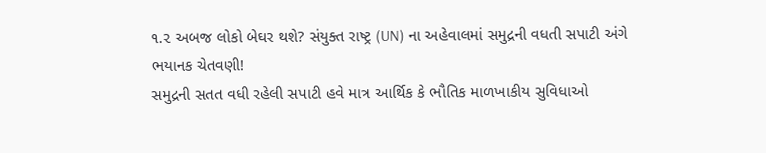૧.૨ અબજ લોકો બેઘર થશે? સંયુક્ત રાષ્ટ્ર (UN) ના અહેવાલમાં સમુદ્રની વધતી સપાટી અંગે ભયાનક ચેતવણી!
સમુદ્રની સતત વધી રહેલી સપાટી હવે માત્ર આર્થિક કે ભૌતિક માળખાકીય સુવિધાઓ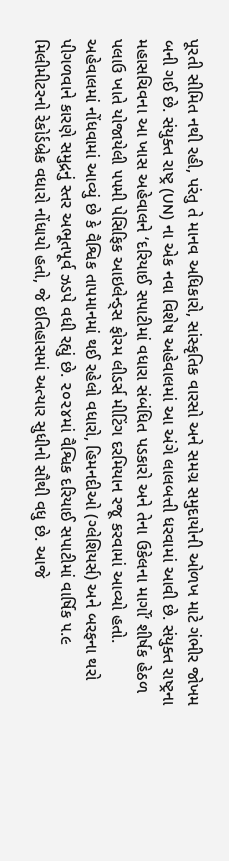પૂરતી સીમિત નથી રહી, પરંતુ તે માનવ અધિકારો, સાંસ્કૃતિક વારસો અને સમગ્ર સમુદાયોની ઓળખ માટે ગંભીર જોખમ બની ગઈ છે. સંયુક્ત રાષ્ટ્ર (UN) ના એક નવા વિશેષ અહેવાલમાં આ અંગે લાલબત્તી ધરવામાં આવી છે. સંયુક્ત રાષ્ટ્રના મહાસચિવના આ ખાસ અહેવાલને ‘દરિયાઈ સપાટીમાં વધારા સંબંધિત પડકારો અને તેના ઉકેલના માર્ગો’ શીર્ષક હેઠળ પલાઉ ખાતે યોજાયેલી ૫૫મી પેસિફિક આઇલેન્ડ્સ ફોરમ લીડર્સ મીટિંગ દરમિયાન રજૂ કરવામાં આવ્યો હતો.
અહેવાલમાં નોંધવામાં આવ્યું છે કે વૈશ્વિક તાપમાનમાં થઈ રહેલો વધારો, હિમનદીઓ (ગ્લેશિયર્સ) અને બરફના થરો પીગળવાને કારણે સમુદ્રનું સ્તર અભૂતપૂર્વ ઝડપે વધી રહ્યું છે. ૨૦૨૪માં વૈશ્વિક દરિયાઈ સપાટીમાં વાર્ષિક ૫.૯ મિલીમીટરનો રેકોર્ડબ્રેક વધારો નોંધાયો હતો, જે ઇતિહાસમાં અત્યાર સુધીનો સૌથી વધુ છે. આજે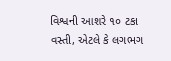વિશ્વની આશરે ૧૦ ટકા વસ્તી, એટલે કે લગભગ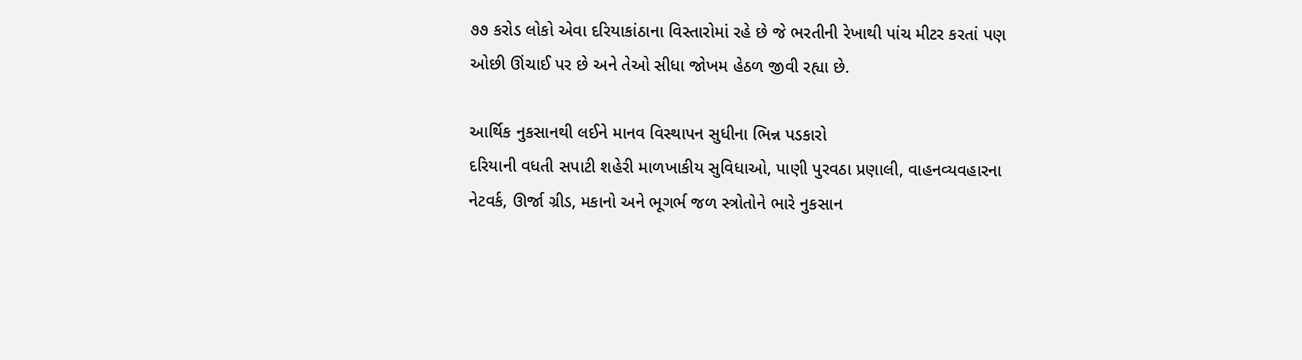૭૭ કરોડ લોકો એવા દરિયાકાંઠાના વિસ્તારોમાં રહે છે જે ભરતીની રેખાથી પાંચ મીટર કરતાં પણ ઓછી ઊંચાઈ પર છે અને તેઓ સીધા જોખમ હેઠળ જીવી રહ્યા છે.

આર્થિક નુકસાનથી લઈને માનવ વિસ્થાપન સુધીના ભિન્ન પડકારો
દરિયાની વધતી સપાટી શહેરી માળખાકીય સુવિધાઓ, પાણી પુરવઠા પ્રણાલી, વાહનવ્યવહારના નેટવર્ક, ઊર્જા ગ્રીડ, મકાનો અને ભૂગર્ભ જળ સ્ત્રોતોને ભારે નુકસાન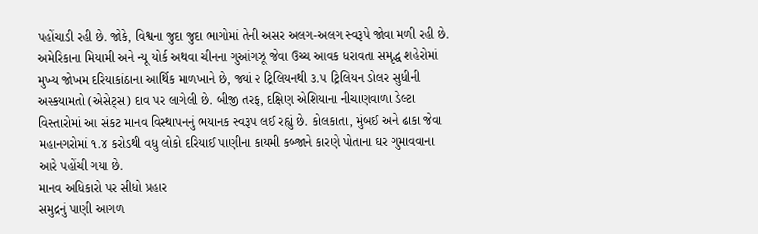પહોંચાડી રહી છે. જોકે, વિશ્વના જુદા જુદા ભાગોમાં તેની અસર અલગ-અલગ સ્વરૂપે જોવા મળી રહી છે.
અમેરિકાના મિયામી અને ન્યૂ યોર્ક અથવા ચીનના ગુઆંગઝૂ જેવા ઉચ્ચ આવક ધરાવતા સમૃદ્ધ શહેરોમાં મુખ્ય જોખમ દરિયાકાંઠાના આર્થિક માળખાને છે, જ્યાં ૨ ટ્રિલિયનથી ૩.૫ ટ્રિલિયન ડોલર સુધીની અસ્કયામતો (એસેટ્સ) દાવ પર લાગેલી છે. બીજી તરફ, દક્ષિણ એશિયાના નીચાણવાળા ડેલ્ટા વિસ્તારોમાં આ સંકટ માનવ વિસ્થાપનનું ભયાનક સ્વરૂપ લઈ રહ્યું છે. કોલકાતા, મુંબઈ અને ઢાકા જેવા મહાનગરોમાં ૧.૪ કરોડથી વધુ લોકો દરિયાઈ પાણીના કાયમી કબ્જાને કારણે પોતાના ઘર ગુમાવવાના આરે પહોંચી ગયા છે.
માનવ અધિકારો પર સીધો પ્રહાર
સમુદ્રનું પાણી આગળ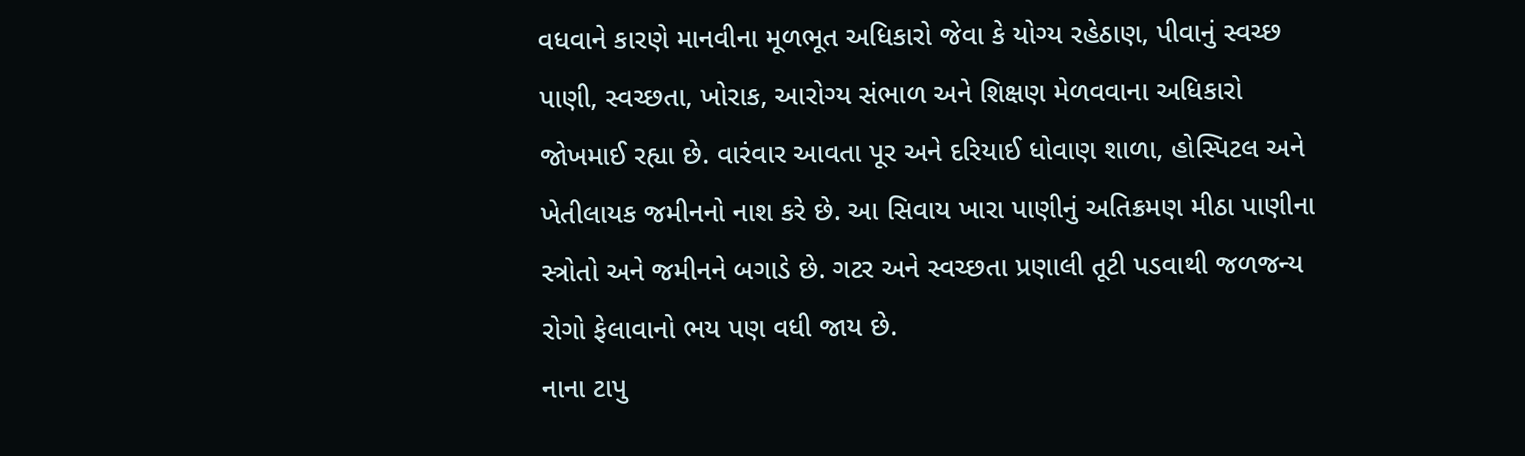વધવાને કારણે માનવીના મૂળભૂત અધિકારો જેવા કે યોગ્ય રહેઠાણ, પીવાનું સ્વચ્છ પાણી, સ્વચ્છતા, ખોરાક, આરોગ્ય સંભાળ અને શિક્ષણ મેળવવાના અધિકારો જોખમાઈ રહ્યા છે. વારંવાર આવતા પૂર અને દરિયાઈ ધોવાણ શાળા, હોસ્પિટલ અને ખેતીલાયક જમીનનો નાશ કરે છે. આ સિવાય ખારા પાણીનું અતિક્રમણ મીઠા પાણીના સ્ત્રોતો અને જમીનને બગાડે છે. ગટર અને સ્વચ્છતા પ્રણાલી તૂટી પડવાથી જળજન્ય રોગો ફેલાવાનો ભય પણ વધી જાય છે.
નાના ટાપુ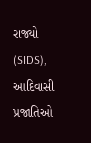રાજ્યો (SIDS), આદિવાસી પ્રજાતિઓ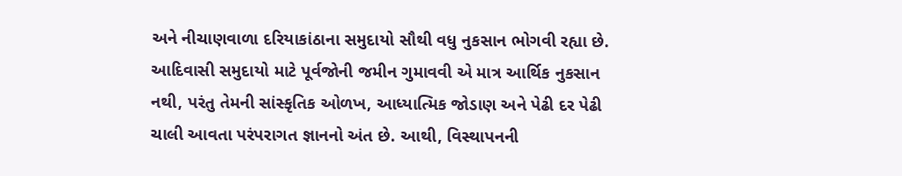અને નીચાણવાળા દરિયાકાંઠાના સમુદાયો સૌથી વધુ નુકસાન ભોગવી રહ્યા છે. આદિવાસી સમુદાયો માટે પૂર્વજોની જમીન ગુમાવવી એ માત્ર આર્થિક નુકસાન નથી, પરંતુ તેમની સાંસ્કૃતિક ઓળખ, આધ્યાત્મિક જોડાણ અને પેઢી દર પેઢી ચાલી આવતા પરંપરાગત જ્ઞાનનો અંત છે. આથી, વિસ્થાપનની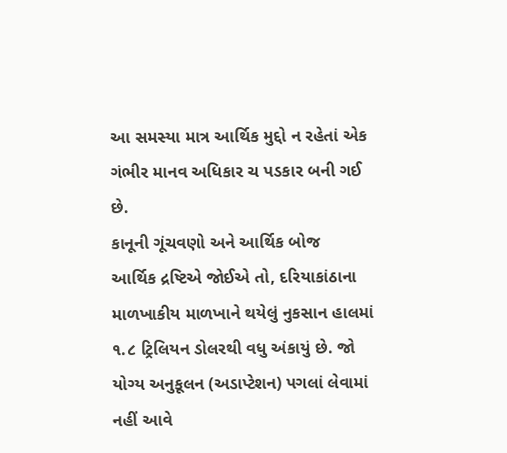આ સમસ્યા માત્ર આર્થિક મુદ્દો ન રહેતાં એક ગંભીર માનવ અધિકાર ચ પડકાર બની ગઈ છે.
કાનૂની ગૂંચવણો અને આર્થિક બોજ
આર્થિક દ્રષ્ટિએ જોઈએ તો, દરિયાકાંઠાના માળખાકીય માળખાને થયેલું નુકસાન હાલમાં ૧.૮ ટ્રિલિયન ડોલરથી વધુ અંકાયું છે. જો યોગ્ય અનુકૂલન (અડાપ્ટેશન) પગલાં લેવામાં નહીં આવે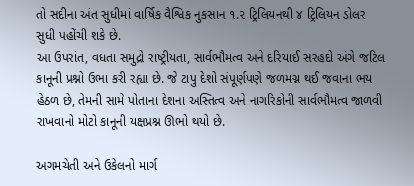તો સદીના અંત સુધીમાં વાર્ષિક વૈશ્વિક નુકસાન ૧.૨ ટ્રિલિયનથી ૪ ટ્રિલિયન ડોલર સુધી પહોંચી શકે છે.
આ ઉપરાંત, વધતા સમુદ્રો રાષ્ટ્રીયતા, સાર્વભૌમત્વ અને દરિયાઈ સરહદો અંગે જટિલ કાનૂની પ્રશ્નો ઉભા કરી રહ્યા છે. જે ટાપુ દેશો સંપૂર્ણપણે જળમગ્ન થઈ જવાના ભય હેઠળ છે, તેમની સામે પોતાના દેશના અસ્તિત્વ અને નાગરિકોની સાર્વભૌમત્વ જાળવી રાખવાનો મોટો કાનૂની યક્ષપ્રશ્ન ઊભો થયો છે.

અગમચેતી અને ઉકેલનો માર્ગ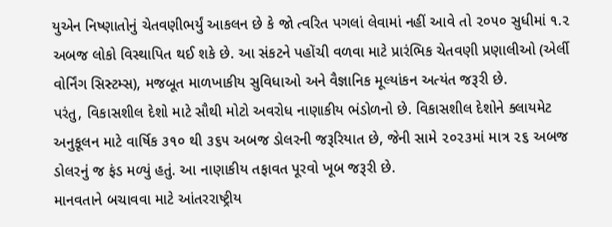યુએન નિષ્ણાતોનું ચેતવણીભર્યું આકલન છે કે જો ત્વરિત પગલાં લેવામાં નહીં આવે તો ૨૦૫૦ સુધીમાં ૧.૨ અબજ લોકો વિસ્થાપિત થઈ શકે છે. આ સંકટને પહોંચી વળવા માટે પ્રારંભિક ચેતવણી પ્રણાલીઓ (એર્લી વોર્નિંગ સિસ્ટમ્સ), મજબૂત માળખાકીય સુવિધાઓ અને વૈજ્ઞાનિક મૂલ્યાંકન અત્યંત જરૂરી છે.
પરંતુ, વિકાસશીલ દેશો માટે સૌથી મોટો અવરોધ નાણાકીય ભંડોળનો છે. વિકાસશીલ દેશોને ક્લાયમેટ અનુકૂલન માટે વાર્ષિક ૩૧૦ થી ૩૬૫ અબજ ડોલરની જરૂરિયાત છે, જેની સામે ૨૦૨૩માં માત્ર ૨૬ અબજ ડોલરનું જ ફંડ મળ્યું હતું. આ નાણાકીય તફાવત પૂરવો ખૂબ જરૂરી છે.
માનવતાને બચાવવા માટે આંતરરાષ્ટ્રીય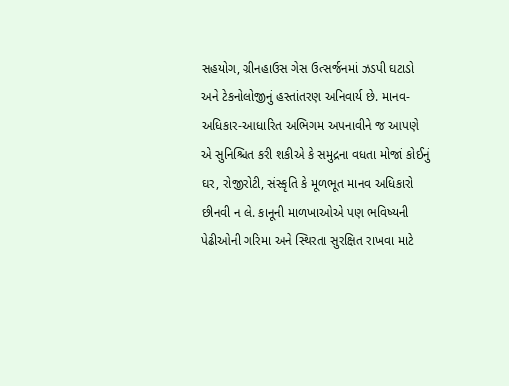સહયોગ, ગ્રીનહાઉસ ગેસ ઉત્સર્જનમાં ઝડપી ઘટાડો અને ટેકનોલોજીનું હસ્તાંતરણ અનિવાર્ય છે. માનવ-અધિકાર-આધારિત અભિગમ અપનાવીને જ આપણે એ સુનિશ્ચિત કરી શકીએ કે સમુદ્રના વધતા મોજાં કોઈનું ઘર, રોજીરોટી, સંસ્કૃતિ કે મૂળભૂત માનવ અધિકારો છીનવી ન લે. કાનૂની માળખાઓએ પણ ભવિષ્યની પેઢીઓની ગરિમા અને સ્થિરતા સુરક્ષિત રાખવા માટે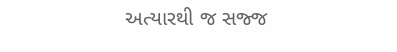અત્યારથી જ સજ્જ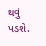થવું પડશે.